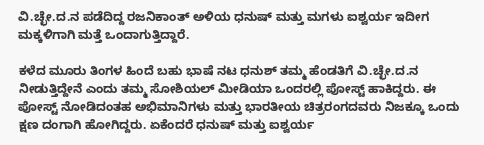ವಿ.ಚ್ಛೇ‌.ದ.ನ ಪಡೆದಿದ್ದ ರಜನಿಕಾಂತ್ ಅಳಿಯ ಧನುಷ್ ಮತ್ತು ಮಗಳು ಐಶ್ವರ್ಯ ಇದೀಗ ಮಕ್ಕಳಿಗಾಗಿ ಮತ್ತೆ ಒಂದಾಗುತ್ತಿದ್ದಾರೆ.

ಕಳೆದ ಮೂರು ತಿಂಗಳ ಹಿಂದೆ ಬಹು ಭಾಷೆ ನಟ ಧನುಶ್ ತಮ್ಮ ಹೆಂಡತಿಗೆ ವಿ.ಚ್ಛೇ.ದ.ನ ನೀಡುತ್ತಿದ್ದೇನೆ ಎಂದು ತಮ್ಮ ಸೋಶಿಯಲ್ ಮೀಡಿಯಾ ಒಂದರಲ್ಲಿ ಪೋಸ್ಟ್ ಹಾಕಿದ್ದರು. ಈ ಪೋಸ್ಟ್ ನೋಡಿದಂತಹ ಅಭಿಮಾನಿಗಳು ಮತ್ತು ಭಾರತೀಯ ಚಿತ್ರರಂಗದವರು ನಿಜಕ್ಕೂ ಒಂದು ಕ್ಷಣ ದಂಗಾಗಿ ಹೋಗಿದ್ದರು. ಏಕೆಂದರೆ ಧನುಷ್ ಮತ್ತು ಐಶ್ವರ್ಯ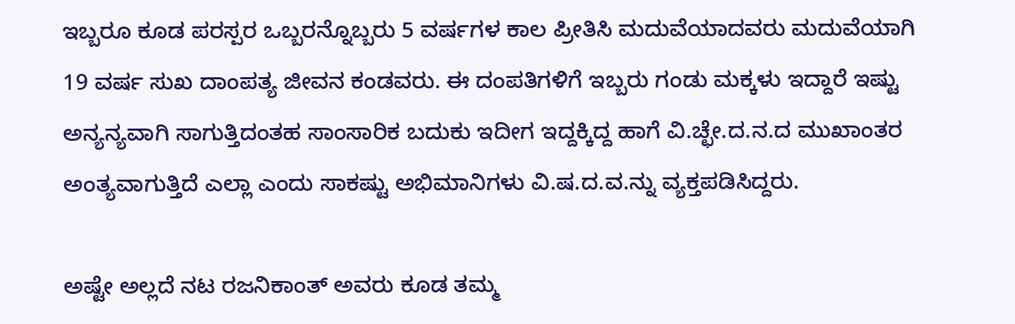ಇಬ್ಬರೂ ಕೂಡ ಪರಸ್ಪರ ಒಬ್ಬರನ್ನೊಬ್ಬರು 5 ವರ್ಷಗಳ ಕಾಲ ಪ್ರೀತಿಸಿ ಮದುವೆಯಾದವರು ಮದುವೆಯಾಗಿ 19 ವರ್ಷ ಸುಖ ದಾಂಪತ್ಯ ಜೀವನ ಕಂಡವರು. ಈ ದಂಪತಿಗಳಿಗೆ ಇಬ್ಬರು ಗಂಡು ಮಕ್ಕಳು ಇದ್ದಾರೆ ಇಷ್ಟು ಅನ್ಯನ್ಯವಾಗಿ ಸಾಗುತ್ತಿದಂತಹ ಸಾಂಸಾರಿಕ ಬದುಕು ಇದೀಗ ಇದ್ದಕ್ಕಿದ್ದ ಹಾಗೆ ವಿ.ಚ್ಛೇ.ದ.ನ.ದ ಮುಖಾಂತರ ಅಂತ್ಯವಾಗುತ್ತಿದೆ ಎಲ್ಲಾ ಎಂದು ಸಾಕಷ್ಟು ಅಭಿಮಾನಿಗಳು ವಿ.ಷ.ದ.ವ.ನ್ನು ವ್ಯಕ್ತಪಡಿಸಿದ್ದರು.

ಅಷ್ಟೇ ಅಲ್ಲದೆ ನಟ ರಜನಿಕಾಂತ್ ಅವರು ಕೂಡ ತಮ್ಮ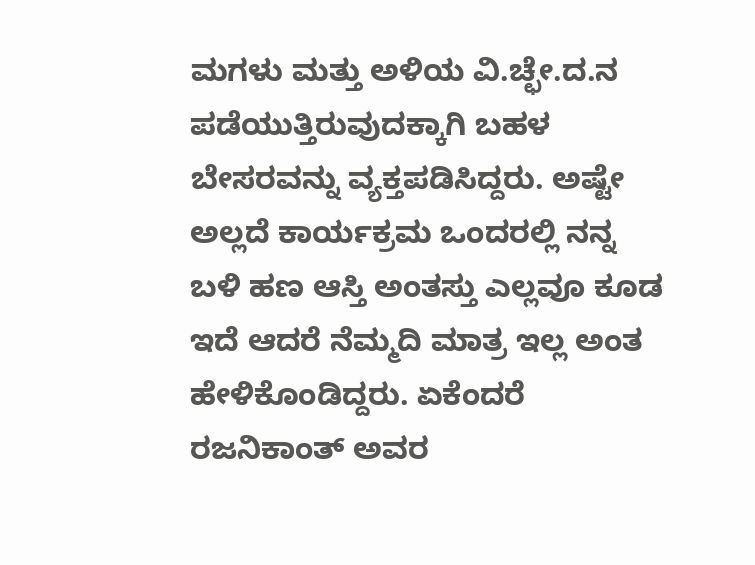ಮಗಳು ಮತ್ತು ಅಳಿಯ ವಿ.ಚ್ಛೇ.ದ.ನ ಪಡೆಯುತ್ತಿರುವುದಕ್ಕಾಗಿ ಬಹಳ ಬೇಸರವನ್ನು ವ್ಯಕ್ತಪಡಿಸಿದ್ದರು. ಅಷ್ಟೇ ಅಲ್ಲದೆ ಕಾರ್ಯಕ್ರಮ ಒಂದರಲ್ಲಿ ನನ್ನ ಬಳಿ ಹಣ ಆಸ್ತಿ ಅಂತಸ್ತು ಎಲ್ಲವೂ ಕೂಡ ಇದೆ ಆದರೆ ನೆಮ್ಮದಿ ಮಾತ್ರ ಇಲ್ಲ ಅಂತ ಹೇಳಿಕೊಂಡಿದ್ದರು. ಏಕೆಂದರೆ ರಜನಿಕಾಂತ್ ಅವರ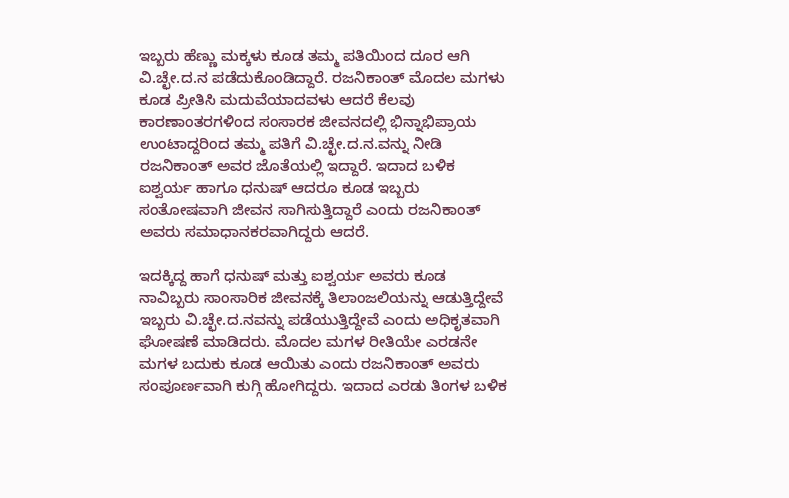ಇಬ್ಬರು ಹೆಣ್ಣು ಮಕ್ಕಳು ಕೂಡ ತಮ್ಮ ಪತಿಯಿಂದ ದೂರ ಆಗಿ ವಿ.ಚ್ಛೇ.ದ.ನ ಪಡೆದುಕೊಂಡಿದ್ದಾರೆ. ರಜನಿಕಾಂತ್ ಮೊದಲ ಮಗಳು ಕೂಡ ಪ್ರೀತಿಸಿ ಮದುವೆಯಾದವಳು ಆದರೆ ಕೆಲವು ಕಾರಣಾಂತರಗಳಿಂದ ಸಂಸಾರಕ ಜೀವನದಲ್ಲಿ ಭಿನ್ನಾಭಿಪ್ರಾಯ ಉಂಟಾದ್ದರಿಂದ ತಮ್ಮ ಪತಿಗೆ ವಿ.ಚ್ಛೇ.ದ.ನ.ವನ್ನು ನೀಡಿ ರಜನಿಕಾಂತ್ ಅವರ ಜೊತೆಯಲ್ಲಿ ಇದ್ದಾರೆ. ಇದಾದ ಬಳಿಕ ಐಶ್ವರ್ಯ ಹಾಗೂ ಧನುಷ್ ಆದರೂ ಕೂಡ ಇಬ್ಬರು ಸಂತೋಷವಾಗಿ ಜೀವನ ಸಾಗಿಸುತ್ತಿದ್ದಾರೆ ಎಂದು ರಜನಿಕಾಂತ್ ಅವರು ಸಮಾಧಾನಕರವಾಗಿದ್ದರು ಆದರೆ.

ಇದಕ್ಕಿದ್ದ ಹಾಗೆ ಧನುಷ್ ಮತ್ತು ಐಶ್ವರ್ಯ ಅವರು ಕೂಡ ನಾವಿಬ್ಬರು ಸಾಂಸಾರಿಕ ಜೀವನಕ್ಕೆ ತಿಲಾಂಜಲಿಯನ್ನು ಆಡುತ್ತಿದ್ದೇವೆ ಇಬ್ಬರು ವಿ.ಚ್ಛೇ.ದ.ನವನ್ನು ಪಡೆಯುತ್ತಿದ್ದೇವೆ ಎಂದು ಅಧಿಕೃತವಾಗಿ ಘೋಷಣೆ ಮಾಡಿದರು. ಮೊದಲ ಮಗಳ ರೀತಿಯೇ ಎರಡನೇ ಮಗಳ ಬದುಕು ಕೂಡ ಆಯಿತು ಎಂದು ರಜನಿಕಾಂತ್ ಅವರು ಸಂಪೂರ್ಣವಾಗಿ ಕುಗ್ಗಿ ಹೋಗಿದ್ದರು. ಇದಾದ ಎರಡು ತಿಂಗಳ ಬಳಿಕ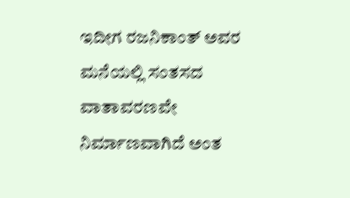ಇದೀಗ ರಜನಿಕಾಂತ್ ಅವರ ಮನೆಯಲ್ಲಿ ಸಂತಸದ ವಾತಾವರಣವೇ ನಿರ್ಮಾಣವಾಗಿದೆ ಅಂತ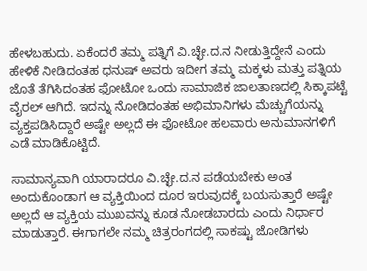ಹೇಳಬಹುದು. ಏಕೆಂದರೆ ತಮ್ಮ ಪತ್ನಿಗೆ ವಿ.ಚ್ಛೇ.ದ.ನ ನೀಡುತ್ತಿದ್ದೇನೆ ಎಂದು ಹೇಳಿಕೆ ನೀಡಿದಂತಹ ಧನುಷ್ ಅವರು ಇದೀಗ ತಮ್ಮ ಮಕ್ಕಳು ಮತ್ತು ಪತ್ನಿಯ ಜೊತೆ ತೆಗಿಸಿದಂತಹ ಫೋಟೋ ಒಂದು ಸಾಮಾಜಿಕ ಜಾಲತಾಣದಲ್ಲಿ ಸಿಕ್ಕಾಪಟ್ಟೆ ವೈರಲ್ ಆಗಿದೆ. ಇದನ್ನು ನೋಡಿದಂತಹ ಅಭಿಮಾನಿಗಳು ಮೆಚ್ಚುಗೆಯನ್ನು ವ್ಯಕ್ತಪಡಿಸಿದ್ದಾರೆ ಅಷ್ಟೇ ಅಲ್ಲದೆ ಈ ಫೋಟೋ ಹಲವಾರು ಅನುಮಾನಗಳಿಗೆ ಎಡೆ ಮಾಡಿಕೊಟ್ಟಿದೆ.

ಸಾಮಾನ್ಯವಾಗಿ ಯಾರಾದರೂ ವಿ.ಚ್ಛೇ.ದ.ನ ಪಡೆಯಬೇಕು ಅಂತ ಅಂದುಕೊಂಡಾಗ ಆ ವ್ಯಕ್ತಿಯಿಂದ ದೂರ ಇರುವುದಕ್ಕೆ ಬಯಸುತ್ತಾರೆ ಅಷ್ಟೇ ಅಲ್ಲದೆ ಆ ವ್ಯಕ್ತಿಯ ಮುಖವನ್ನು ಕೂಡ ನೋಡಬಾರದು ಎಂದು ನಿರ್ಧಾರ ಮಾಡುತ್ತಾರೆ. ಈಗಾಗಲೇ ನಮ್ಮ ಚಿತ್ರರಂಗದಲ್ಲಿ ಸಾಕಷ್ಟು ಜೋಡಿಗಳು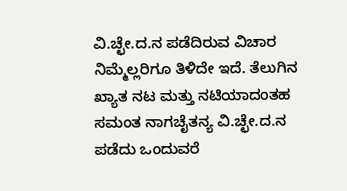ವಿ.ಚ್ಛೇ.ದ.ನ ಪಡೆದಿರುವ ವಿಚಾರ ನಿಮ್ಮೆಲ್ಲರಿಗೂ ತಿಳಿದೇ ಇದೆ. ತೆಲುಗಿನ ಖ್ಯಾತ ನಟ ಮತ್ತು ನಟಿಯಾದಂತಹ ಸಮಂತ ನಾಗಚೈತನ್ಯ ವಿ.ಚ್ಛೇ.ದ.ನ ಪಡೆದು ಒಂದುವರೆ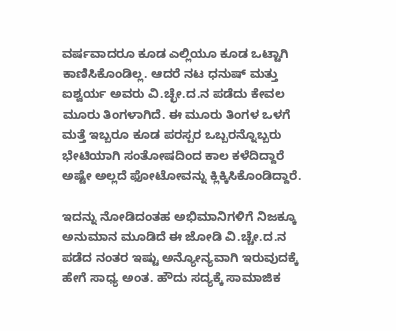ವರ್ಷವಾದರೂ ಕೂಡ ಎಲ್ಲಿಯೂ ಕೂಡ ಒಟ್ಟಾಗಿ ಕಾಣಿಸಿಕೊಂಡಿಲ್ಲ. ಆದರೆ ನಟ ಧನುಷ್ ಮತ್ತು ಐಶ್ವರ್ಯ ಅವರು ವಿ.ಚ್ಛೇ.ದ.ನ ಪಡೆದು ಕೇವಲ ಮೂರು ತಿಂಗಳಾಗಿದೆ. ಈ ಮೂರು ತಿಂಗಳ ಒಳಗೆ ಮತ್ತೆ ಇಬ್ಬರೂ ಕೂಡ ಪರಸ್ಪರ ಒಬ್ಬರನ್ನೊಬ್ಬರು ಭೇಟಿಯಾಗಿ ಸಂತೋಷದಿಂದ ಕಾಲ ಕಳೆದಿದ್ದಾರೆ ಅಷ್ಟೇ ಅಲ್ಲದೆ ಫೋಟೋವನ್ನು ಕ್ಲಿಕ್ಕಿಸಿಕೊಂಡಿದ್ದಾರೆ.

ಇದನ್ನು ನೋಡಿದಂತಹ ಅಭಿಮಾನಿಗಳಿಗೆ ನಿಜಕ್ಕೂ ಅನುಮಾನ ಮೂಡಿದೆ ಈ ಜೋಡಿ ವಿ.ಚ್ಚೇ.ದ.ನ ಪಡೆದ ನಂತರ ಇಷ್ಟು ಅನ್ಯೋನ್ಯವಾಗಿ ಇರುವುದಕ್ಕೆ ಹೇಗೆ ಸಾಧ್ಯ ಅಂತ. ಹೌದು ಸದ್ಯಕ್ಕೆ ಸಾಮಾಜಿಕ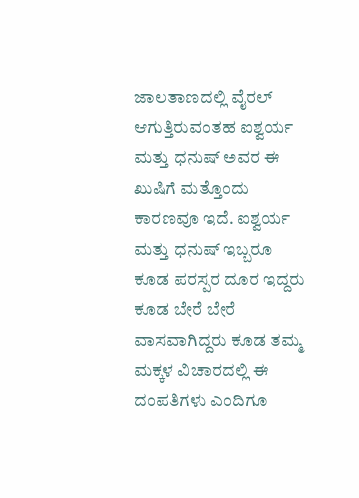ಜಾಲತಾಣದಲ್ಲಿ ವೈರಲ್ ಆಗುತ್ತಿರುವಂತಹ ಐಶ್ವರ್ಯ ಮತ್ತು ಧನುಷ್ ಅವರ ಈ ಖುಷಿಗೆ ಮತ್ತೊಂದು ಕಾರಣವೂ ಇದೆ. ಐಶ್ವರ್ಯ ಮತ್ತು ಧನುಷ್ ಇಬ್ಬರೂ ಕೂಡ ಪರಸ್ಪರ ದೂರ ಇದ್ದರು ಕೂಡ ಬೇರೆ ಬೇರೆ ವಾಸವಾಗಿದ್ದರು ಕೂಡ ತಮ್ಮ ಮಕ್ಕಳ ವಿಚಾರದಲ್ಲಿ ಈ ದಂಪತಿಗಳು ಎಂದಿಗೂ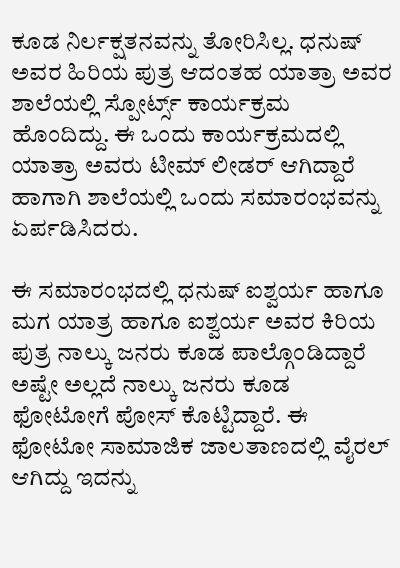ಕೂಡ ನಿರ್ಲಕ್ಷತನವನ್ನು ತೋರಿಸಿಲ್ಲ. ಧನುಷ್ ಅವರ ಹಿರಿಯ ಪುತ್ರ ಆದಂತಹ ಯಾತ್ರಾ ಅವರ ಶಾಲೆಯಲ್ಲಿ ಸ್ಪೋರ್ಟ್ಸ್ ಕಾರ್ಯಕ್ರಮ ಹೊಂದಿದ್ದು. ಈ ಒಂದು ಕಾರ್ಯಕ್ರಮದಲ್ಲಿ ಯಾತ್ರಾ ಅವರು ಟೀಮ್ ಲೀಡರ್ ಆಗಿದ್ದಾರೆ ಹಾಗಾಗಿ ಶಾಲೆಯಲ್ಲಿ ಒಂದು ಸಮಾರಂಭವನ್ನು ಏರ್ಪಡಿಸಿದರು.

ಈ ಸಮಾರಂಭದಲ್ಲಿ ಧನುಷ್ ಐಶ್ವರ್ಯ ಹಾಗೂ ಮಗ ಯಾತ್ರ ಹಾಗೂ ಐಶ್ವರ್ಯ ಅವರ ಕಿರಿಯ ಪುತ್ರ ನಾಲ್ಕು ಜನರು ಕೂಡ ಪಾಲ್ಗೊಂಡಿದ್ದಾರೆ ಅಷ್ಟೇ ಅಲ್ಲದೆ ನಾಲ್ಕು ಜನರು ಕೂಡ ಫೋಟೋಗೆ ಪೋಸ್ ಕೊಟ್ಟಿದ್ದಾರೆ. ಈ ಫೋಟೋ ಸಾಮಾಜಿಕ ಜಾಲತಾಣದಲ್ಲಿ ವೈರಲ್ ಆಗಿದ್ದು ಇದನ್ನು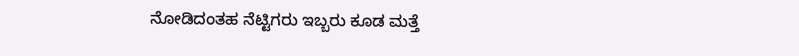ನೋಡಿದಂತಹ ನೆಟ್ಟಿಗರು ಇಬ್ಬರು ಕೂಡ ಮತ್ತೆ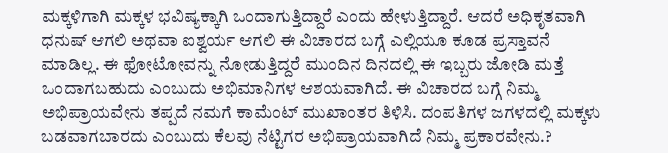ಮಕ್ಕಳಿಗಾಗಿ ಮಕ್ಕಳ ಭವಿಷ್ಯಕ್ಕಾಗಿ ಒಂದಾಗುತ್ತಿದ್ದಾರೆ ಎಂದು ಹೇಳುತ್ತಿದ್ದಾರೆ. ಆದರೆ ಅಧಿಕೃತವಾಗಿ ಧನುಷ್ ಆಗಲಿ ಅಥವಾ ಐಶ್ವರ್ಯ ಆಗಲಿ ಈ ವಿಚಾರದ ಬಗ್ಗೆ ಎಲ್ಲಿಯೂ ಕೂಡ ಪ್ರಸ್ತಾವನೆ ಮಾಡಿಲ್ಲ. ಈ ಫೋಟೋವನ್ನು ನೋಡುತ್ತಿದ್ದರೆ ಮುಂದಿನ ದಿನದಲ್ಲಿ ಈ ಇಬ್ಬರು ಜೋಡಿ ಮತ್ತೆ ಒಂದಾಗಬಹುದು ಎಂಬುದು ಅಭಿಮಾನಿಗಳ ಆಶಯವಾಗಿದೆ. ಈ ವಿಚಾರದ ಬಗ್ಗೆ ನಿಮ್ಮ ಅಭಿಪ್ರಾಯವೇನು ತಪ್ಪದೆ ನಮಗೆ ಕಾಮೆಂಟ್ ಮುಖಾಂತರ ತಿಳಿಸಿ. ದಂಪತಿಗಳ ಜಗಳದಲ್ಲಿ ಮಕ್ಕಳು ಬಡವಾಗಬಾರದು ಎಂಬುದು ಕೆಲವು ನೆಟ್ಟಿಗರ ಅಭಿಪ್ರಾಯವಾಗಿದೆ ನಿಮ್ಮ ಪ್ರಕಾರವೇನು.?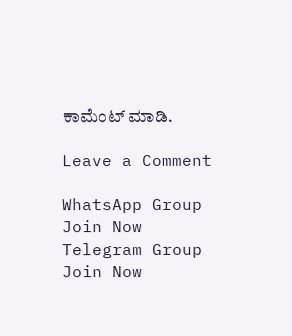ಕಾಮೆಂಟ್ ಮಾಡಿ.

Leave a Comment

WhatsApp Group Join Now
Telegram Group Join Now